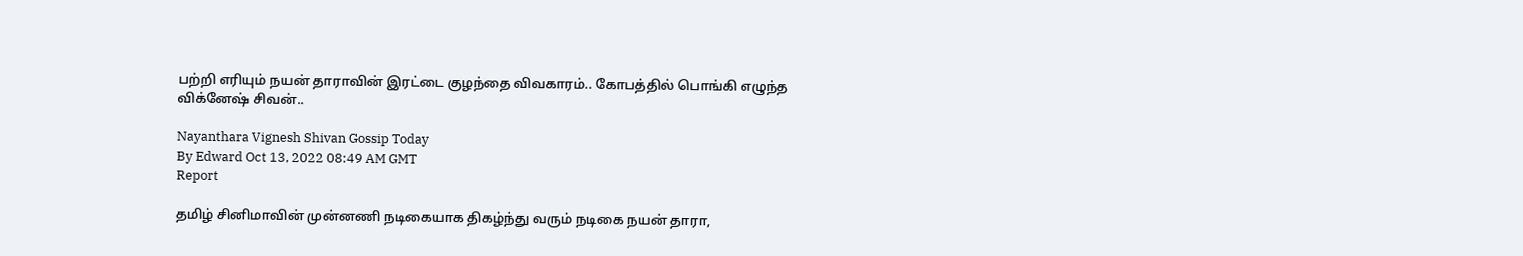பற்றி எரியும் நயன் தாராவின் இரட்டை குழந்தை விவகாரம்.. கோபத்தில் பொங்கி எழுந்த விக்னேஷ் சிவன்..

Nayanthara Vignesh Shivan Gossip Today
By Edward Oct 13, 2022 08:49 AM GMT
Report

தமிழ் சினிமாவின் முன்னணி நடிகையாக திகழ்ந்து வரும் நடிகை நயன் தாரா,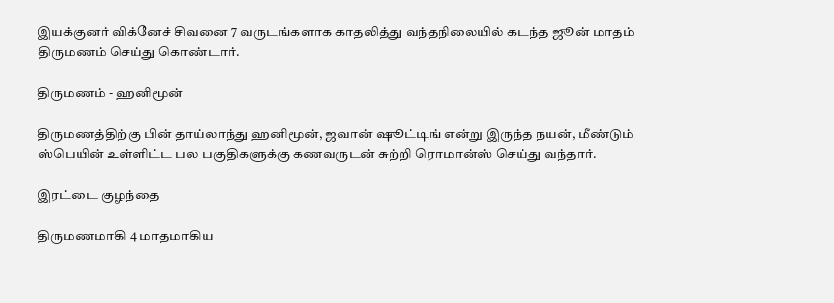இயக்குனர் விக்னேச் சிவனை 7 வருடங்களாக காதலித்து வந்தநிலையில் கடந்த ஜூன் மாதம் திருமணம் செய்து கொண்டார்.

திருமணம் - ஹனிமூன்

திருமணத்திற்கு பின் தாய்லாந்து ஹனிமூன், ஜவான் ஷூட்டிங் என்று இருந்த நயன், மீண்டும் ஸ்பெயின் உள்ளிட்ட பல பகுதிகளுக்கு கணவருடன் சுற்றி ரொமான்ஸ் செய்து வந்தார்.

இரட்டை குழந்தை

திருமணமாகி 4 மாதமாகிய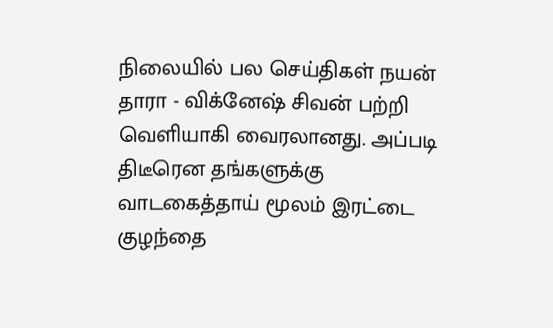நிலையில் பல செய்திகள் நயன் தாரா - விக்னேஷ் சிவன் பற்றி வெளியாகி வைரலானது. அப்படி திடீரென தங்களுக்கு வாடகைத்தாய் மூலம் இரட்டை குழந்தை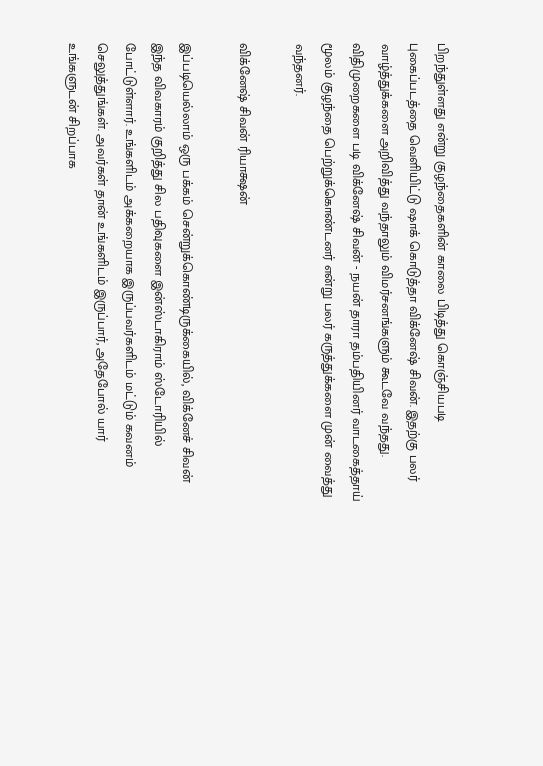பிறந்துள்ளது என்று குழந்தைகளின் காலை பிடித்து கொஞ்சியபடி புகைப்படத்தை வெளியிட்டு ஷாக் கொடுத்தா விக்னேஷ் சிவன். இதற்கு பலர் வாழ்த்துக்களை அறிவித்து வந்தாலும் விமர்சனங்களும் கூடவே வந்தது. விதிமுறைகளை படி விக்னேஷ் சிவன் - நயன் தாரா தம்பதியினர் வாடகைத்தாய் மூலம் குழந்தை பெற்றுக்கொண்டனர் என்று பலர் கருத்துக்களை முன் வைத்து வந்தனர்.

விக்னேஷ் சிவன் ரியாக்ஷன்

இப்படியெல்லாம் ஒரு பக்கம் சென்றுக்கொண்டிருக்கையில், விக்னேச் சிவன் இந்த விவகாரம் குறித்து சில பதிவுகளை இன்ஸ்டாகிராம் ஸ்டோரியில் போட்டுள்ளார். உங்களிடம் அக்கறையாக இருப்பவர்களிடம் மட்டும் கவனம் செலுத்துங்கள். அவர்கள் தான் உங்களிடம் இருப்பார், அதேபோல் யார் உங்களுடன் சிறப்பாக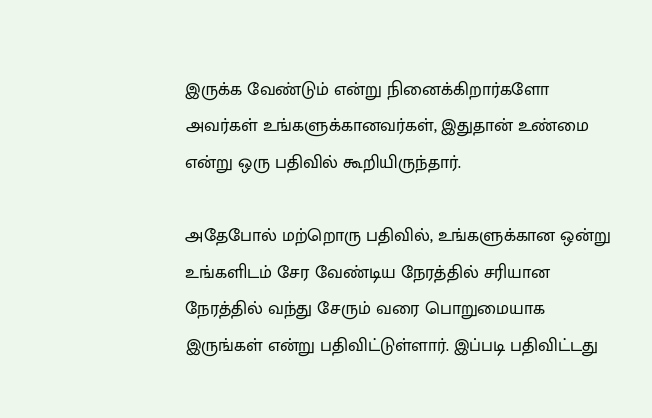இருக்க வேண்டும் என்று நினைக்கிறார்களோ அவர்கள் உங்களுக்கானவர்கள், இதுதான் உண்மை என்று ஒரு பதிவில் கூறியிருந்தார்.

அதேபோல் மற்றொரு பதிவில், உங்களுக்கான ஒன்று உங்களிடம் சேர வேண்டிய நேரத்தில் சரியான நேரத்தில் வந்து சேரும் வரை பொறுமையாக இருங்கள் என்று பதிவிட்டுள்ளார். இப்படி பதிவிட்டது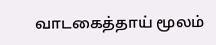வாடகைத்தாய் மூலம்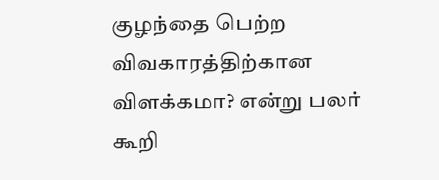குழந்தை பெற்ற விவகாரத்திற்கான விளக்கமா? என்று பலர் கூறி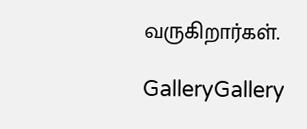வருகிறார்கள்.

GalleryGallery